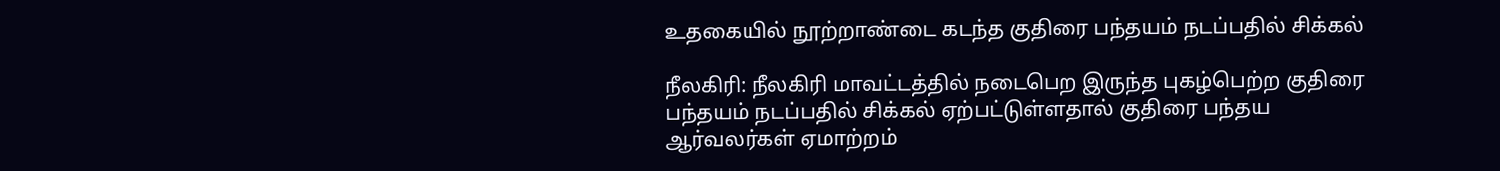உதகையில் நூற்றாண்டை கடந்த குதிரை பந்தயம் நடப்பதில் சிக்கல்

நீலகிரி: நீலகிரி மாவட்டத்தில் நடைபெற இருந்த புகழ்பெற்ற குதிரை பந்தயம் நடப்பதில் சிக்கல் ஏற்பட்டுள்ளதால் குதிரை பந்தய ஆர்வலர்கள் ஏமாற்றம்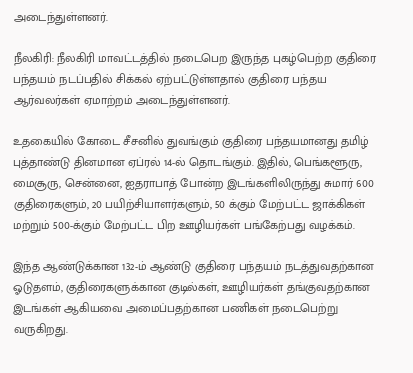அடைந்துள்ளனர்.

நீலகிரி: நீலகிரி மாவட்டத்தில் நடைபெற இருந்த புகழ்பெற்ற குதிரை பந்தயம் நடப்பதில் சிக்கல் ஏற்பட்டுள்ளதால் குதிரை பந்தய ஆர்வலர்கள் ஏமாற்றம் அடைந்துள்ளனர்.

உதகையில் கோடை சீசனில் துவங்கும் குதிரை பந்தயமானது தமிழ் புத்தாண்டு தினமான ஏப்ரல் 14-ல் தொடங்கும். இதில், பெங்களூரு, மைசூரு, சென்னை, ஐதராபாத் போன்ற இடங்களிலிருந்து சுமார் 600 குதிரைகளும், 20 பயிற்சியாளர்களும், 50 க்கும் மேற்பட்ட ஜாக்கிகள் மற்றும் 500-க்கும் மேற்பட்ட பிற ஊழியர்கள் பங்கேற்பது வழக்கம்.

இந்த ஆண்டுக்கான 132-ம் ஆண்டு குதிரை பந்தயம் நடத்துவதற்கான ஓடுதளம், குதிரைகளுக்கான குடில்கள், ஊழியர்கள் தங்குவதற்கான இடங்கள் ஆகியவை அமைப்பதற்கான பணிகள் நடைபெற்று வருகிறது.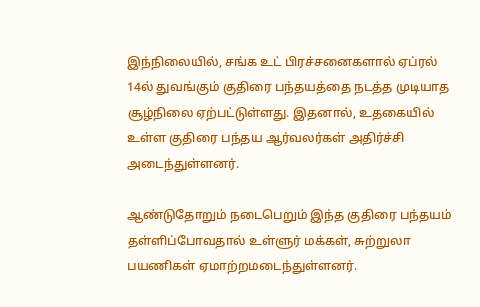இந்நிலையில், சங்க உட் பிரச்சனைகளால் ஏப்ரல் 14ல் துவங்கும் குதிரை பந்தயத்தை நடத்த முடியாத சூழ்நிலை ஏற்பட்டுள்ளது. இதனால், உதகையில் உள்ள குதிரை பந்தய ஆர்வலர்கள் அதிர்ச்சி அடைந்துள்ளனர்.

ஆண்டுதோறும் நடைபெறும் இந்த குதிரை பந்தயம் தள்ளிப்போவதால் உள்ளுர் மக்கள், சுற்றுலா பயணிகள் ஏமாற்றமடைந்துள்ளனர்.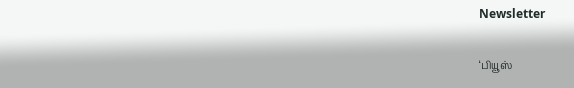Newsletter

‘பியூஸ்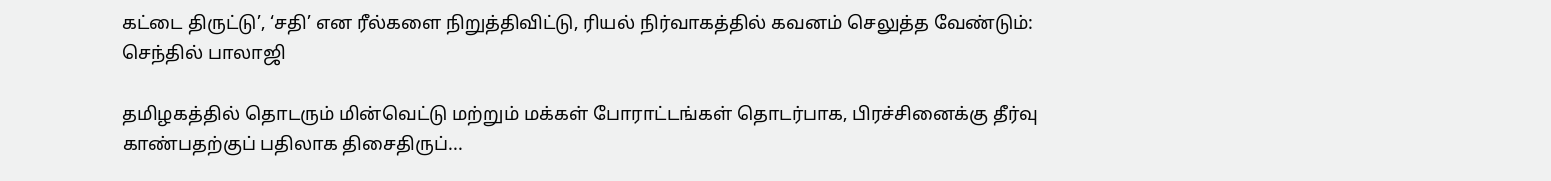கட்டை திருட்டு’, ‘சதி’ என ரீல்களை நிறுத்திவிட்டு, ரியல் நிர்வாகத்தில் கவனம் செலுத்த வேண்டும்: செந்தில் பாலாஜி

தமிழகத்தில் தொடரும் மின்வெட்டு மற்றும் மக்கள் போராட்டங்கள் தொடர்பாக, பிரச்சினைக்கு தீர்வு காண்பதற்குப் பதிலாக திசைதிருப்...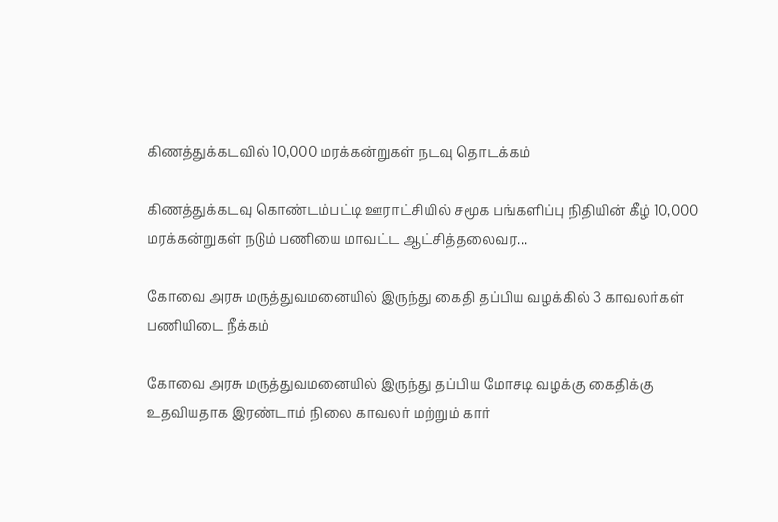கிணத்துக்கடவில் 10,000 மரக்கன்றுகள் நடவு தொடக்கம்

கிணத்துக்கடவு கொண்டம்பட்டி ஊராட்சியில் சமூக பங்களிப்பு நிதியின் கீழ் 10,000 மரக்கன்றுகள் நடும் பணியை மாவட்ட ஆட்சித்தலைவர...

கோவை அரசு மருத்துவமனையில் இருந்து கைதி தப்பிய வழக்கில் 3 காவலர்கள் பணியிடை நீக்கம்

கோவை அரசு மருத்துவமனையில் இருந்து தப்பிய மோசடி வழக்கு கைதிக்கு உதவியதாக இரண்டாம் நிலை காவலர் மற்றும் கார்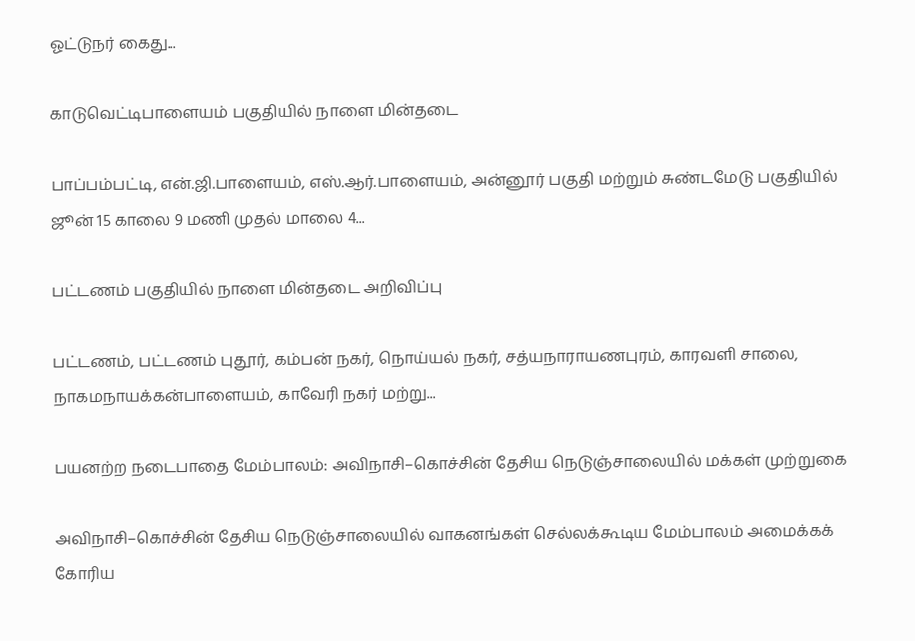ஓட்டுநர் கைது...

காடுவெட்டிபாளையம் பகுதியில் நாளை மின்தடை

பாப்பம்பட்டி, என்.ஜி.பாளையம், எஸ்.ஆர்.பாளையம், அன்னூர் பகுதி மற்றும் சுண்டமேடு பகுதியில் ஜூன் 15 காலை 9 மணி முதல் மாலை 4...

பட்டணம் பகுதியில் நாளை மின்தடை அறிவிப்பு

பட்டணம், பட்டணம் புதூர், கம்பன் நகர், நொய்யல் நகர், சத்யநாராயணபுரம், காரவளி சாலை, நாகமநாயக்கன்பாளையம், காவேரி நகர் மற்று...

பயனற்ற நடைபாதை மேம்பாலம்: அவிநாசி–கொச்சின் தேசிய நெடுஞ்சாலையில் மக்கள் முற்றுகை

அவிநாசி–கொச்சின் தேசிய நெடுஞ்சாலையில் வாகனங்கள் செல்லக்கூடிய மேம்பாலம் அமைக்கக் கோரிய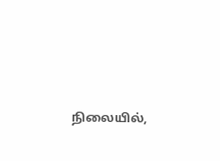நிலையில்,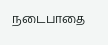நடைபாதை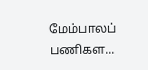மேம்பாலப் பணிகள...